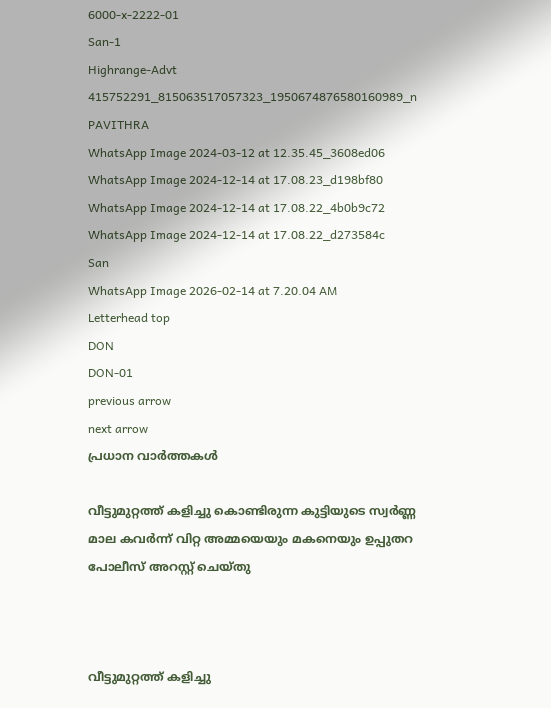6000-x-2222-01
San-1
Highrange-Advt
415752291_815063517057323_1950674876580160989_n
PAVITHRA
WhatsApp Image 2024-03-12 at 12.35.45_3608ed06
WhatsApp Image 2024-12-14 at 17.08.23_d198bf80
WhatsApp Image 2024-12-14 at 17.08.22_4b0b9c72
WhatsApp Image 2024-12-14 at 17.08.22_d273584c
San
WhatsApp Image 2026-02-14 at 7.20.04 AM
Letterhead top
DON
DON-01
previous arrow
next arrow
പ്രധാന വാര്‍ത്തകള്‍

വീട്ടുമുറ്റത്ത് കളിച്ചു കൊണ്ടിരുന്ന കുട്ടിയുടെ സ്വർണ്ണ മാല കവർന്ന് വിറ്റ അമ്മയെയും മകനെയും ഉപ്പുതറ പോലീസ് അറസ്റ്റ് ചെയ്തു



വീട്ടുമുറ്റത്ത് കളിച്ചു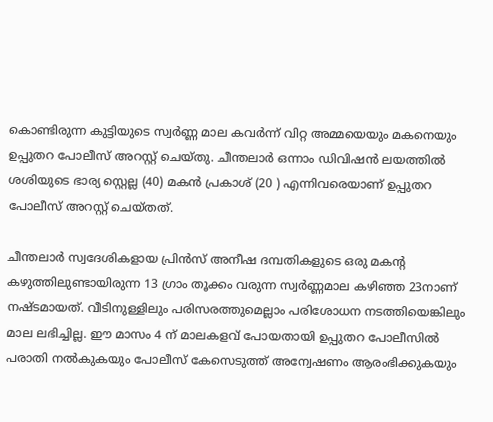കൊണ്ടിരുന്ന കുട്ടിയുടെ സ്വർണ്ണ മാല കവർന്ന് വിറ്റ അമ്മയെയും മകനെയും ഉപ്പുതറ പോലീസ് അറസ്റ്റ് ചെയ്തു. ചീന്തലാർ ഒന്നാം ഡിവിഷൻ ലയത്തിൽ ശശിയുടെ ഭാര്യ സ്റ്റെല്ല (40) മകൻ പ്രകാശ് (20 ) എന്നിവരെയാണ് ഉപ്പുതറ പോലീസ് അറസ്റ്റ് ചെയ്തത്.

ചീന്തലാർ സ്വദേശികളായ പ്രിൻസ് അനീഷ ദമ്പതികളുടെ ഒരു മകന്റ കഴുത്തിലുണ്ടായിരുന്ന 13 ഗ്രാം തൂക്കം വരുന്ന സ്വർണ്ണമാല കഴിഞ്ഞ 23നാണ് നഷ്ടമായത്. വീടിനുള്ളിലും പരിസരത്തുമെല്ലാം പരിശോധന നടത്തിയെങ്കിലും മാല ലഭിച്ചില്ല. ഈ മാസം 4 ന് മാലകളവ് പോയതായി ഉപ്പുതറ പോലീസിൽ പരാതി നൽകുകയും പോലീസ് കേസെടുത്ത് അന്വേഷണം ആരംഭിക്കുകയും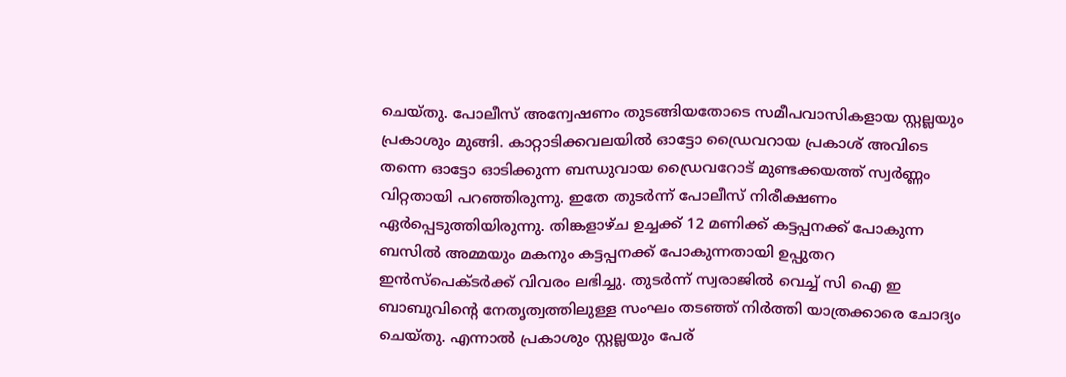ചെയ്തു. പോലീസ് അന്വേഷണം തുടങ്ങിയതോടെ സമീപവാസികളായ സ്റ്റല്ലയും പ്രകാശും മുങ്ങി. കാറ്റാടിക്കവലയിൽ ഓട്ടോ ഡ്രൈവറായ പ്രകാശ് അവിടെ തന്നെ ഓട്ടോ ഓടിക്കുന്ന ബന്ധുവായ ഡ്രൈവറോട് മുണ്ടക്കയത്ത് സ്വർണ്ണം വിറ്റതായി പറഞ്ഞിരുന്നു. ഇതേ തുടർന്ന് പോലീസ് നിരീക്ഷണം ഏർപ്പെടുത്തിയിരുന്നു. തിങ്കളാഴ്ച ഉച്ചക്ക് 12 മണിക്ക് കട്ടപ്പനക്ക് പോകുന്ന ബസിൽ അമ്മയും മകനും കട്ടപ്പനക്ക് പോകുന്നതായി ഉപ്പുതറ ഇൻസ്പെക്ടർക്ക് വിവരം ലഭിച്ചു. തുടർന്ന് സ്വരാജിൽ വെച്ച് സി ഐ ഇ ബാബുവിന്റെ നേതൃത്വത്തിലുള്ള സംഘം തടഞ്ഞ് നിർത്തി യാത്രക്കാരെ ചോദ്യം ചെയ്തു. എന്നാൽ പ്രകാശും സ്റ്റല്ലയും പേര്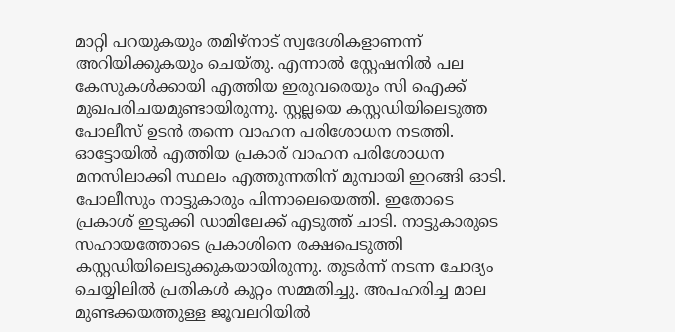മാറ്റി പറയുകയും തമിഴ്നാട് സ്വദേശികളാണന്ന് അറിയിക്കുകയും ചെയ്തു. എന്നാൽ സ്റ്റേഷനിൽ പല കേസുകൾക്കായി എത്തിയ ഇരുവരെയും സി ഐക്ക് മുഖപരിചയമുണ്ടായിരുന്നു. സ്റ്റല്ലയെ കസ്റ്റഡിയിലെടുത്ത പോലീസ് ഉടൻ തന്നെ വാഹന പരിശോധന നടത്തി. ഓട്ടോയിൽ എത്തിയ പ്രകാര് വാഹന പരിശോധന മനസിലാക്കി സ്ഥലം എത്തുന്നതിന് മുമ്പായി ഇറങ്ങി ഓടി. പോലീസും നാട്ടുകാരും പിന്നാലെയെത്തി. ഇതോടെ പ്രകാശ് ഇടുക്കി ഡാമിലേക്ക് എടുത്ത് ചാടി. നാട്ടുകാരുടെ സഹായത്തോടെ പ്രകാശിനെ രക്ഷപെടുത്തി കസ്റ്റഡിയിലെടുക്കുകയായിരുന്നു. തുടർന്ന് നടന്ന ചോദ്യം ചെയ്യിലിൽ പ്രതികൾ കുറ്റം സമ്മതിച്ചു. അപഹരിച്ച മാല മുണ്ടക്കയത്തുള്ള ജൂവലറിയിൽ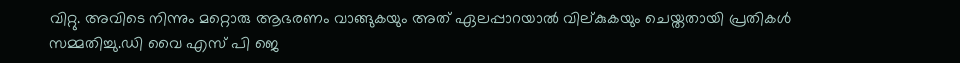വിറ്റു. അവിടെ നിന്നും മറ്റൊരു ആഭരണം വാങ്ങുകയും അത് ഏലപ്പാറയാൽ വില്കുകയും ചെയ്തതായി പ്രതികൾ സമ്മതിച്ചു.ഡി വൈ എസ് പി ജെ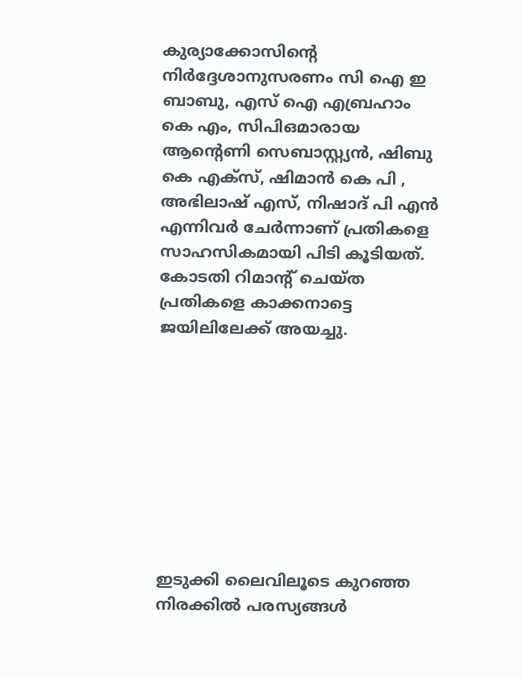കുര്യാക്കോസിന്റെ നിർദ്ദേശാനുസരണം സി ഐ ഇ ബാബു, എസ് ഐ എബ്രഹാം കെ എം, സിപിഒമാരായ ആന്റെണി സെബാസ്റ്റ്യൻ, ഷിബു കെ എക്സ്, ഷിമാൻ കെ പി , അഭിലാഷ് എസ്, നിഷാദ് പി എൻ എന്നിവർ ചേർന്നാണ് പ്രതികളെ സാഹസികമായി പിടി കൂടിയത്. കോടതി റിമാന്റ് ചെയ്ത പ്രതികളെ കാക്കനാട്ടെ ജയിലിലേക്ക് അയച്ചു.









ഇടുക്കി ലൈവിലൂടെ കുറഞ്ഞ നിരക്കിൽ പരസ്യങ്ങൾ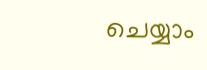ചെയ്യാം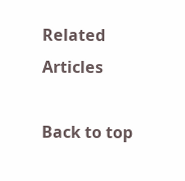Related Articles

Back to top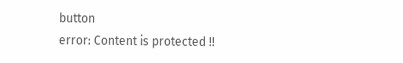button
error: Content is protected !!